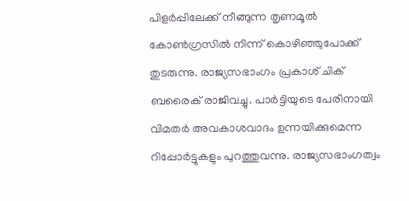പിളര്‍പ്പിലേക്ക് നീങ്ങുന്ന തൃണമൂല്‍ കോണ്‍ഗ്രസില്‍ നിന്ന് കൊഴിഞ്ഞുപോക്ക് തുടരുന്നു. രാജ്യസഭാംഗം പ്രകാശ് ചിക് ബരൈക് രാജിവച്ചു. പാര്‍ട്ടിയുടെ പേരിനായി വിമതര്‍ അവകാശവാദം ഉന്നയിക്കുമെന്ന റിപ്പോര്‍ട്ടുകളും പുറത്തുവന്നു. രാജ്യസഭാംഗത്വം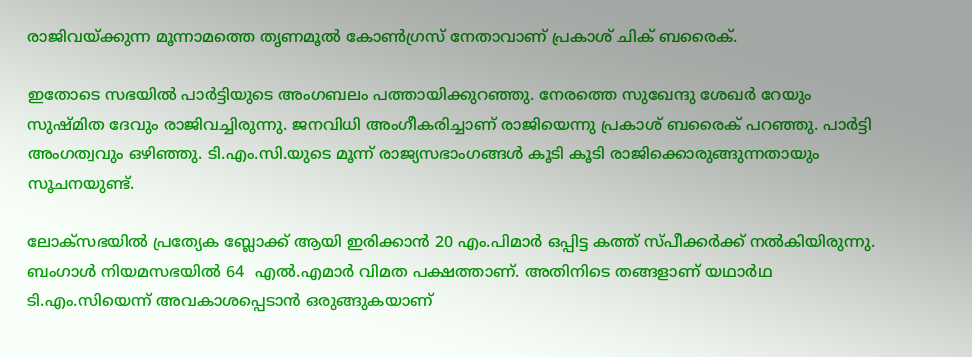രാജിവയ്ക്കുന്ന മൂന്നാമത്തെ തൃണമൂല്‍ കോണ്‍ഗ്രസ് നേതാവാണ് പ്രകാശ് ചിക് ബരൈക്.

ഇതോടെ സഭയില്‍ പാര്‍ട്ടിയുടെ അംഗബലം പത്തായിക്കുറഞ്ഞു. നേരത്തെ സുഖേന്ദു ശേഖര്‍ റേയും സുഷ്മിത ദേവും രാജിവച്ചിരുന്നു. ജനവിധി അംഗീകരിച്ചാണ് രാജിയെന്നു പ്രകാശ് ബരൈക് പറഞ്ഞു. പാര്‍ട്ടി അംഗത്വവും ഒഴിഞ്ഞു. ടി.എം.സി.യുടെ മൂന്ന് രാജ്യസഭാംഗങ്ങള്‍ കൂടി കൂടി രാജിക്കൊരുങ്ങുന്നതായും സൂചനയുണ്ട്.

ലോക്സഭയില്‍ പ്രത്യേക ബ്ലോക്ക് ആയി ഇരിക്കാന്‍ 20 എം.പിമാര്‍ ഒപ്പിട്ട കത്ത് സ്പീക്കര്‍ക്ക് നല്‍കിയിരുന്നു. ബംഗാള്‍ നിയമസഭയില്‍ 64  എല്‍.എമാര്‍ വിമത പക്ഷത്താണ്. അതിനിടെ തങ്ങളാണ് യഥാര്‍ഥ ടി.എം.സിയെന്ന് അവകാശപ്പെടാന്‍ ഒരുങ്ങുകയാണ്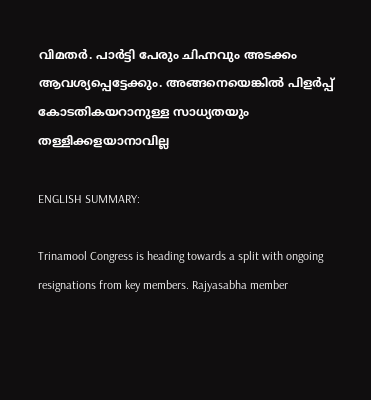വിമതര്‍. പാര്‍ട്ടി പേരും ചിഹ്നവും അടക്കം ആവശ്യപ്പെട്ടേക്കും. അങ്ങനെയെങ്കില്‍ പിളര്‍പ്പ് കോടതികയറാനുള്ള സാധ്യതയും തള്ളിക്കളയാനാവില്ല

ENGLISH SUMMARY:

Trinamool Congress is heading towards a split with ongoing resignations from key members. Rajyasabha member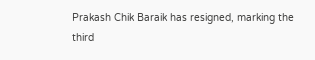Prakash Chik Baraik has resigned, marking the third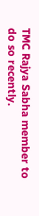TMC Rajya Sabha member to do so recently.